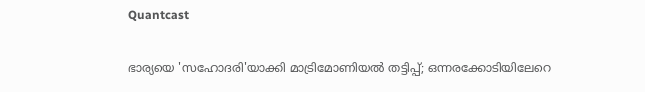Quantcast

ഭാര്യയെ 'സഹോദരി'യാക്കി മാട്രിമോണിയൽ തട്ടിപ്പ്; ഒന്നരക്കോടിയിലേറെ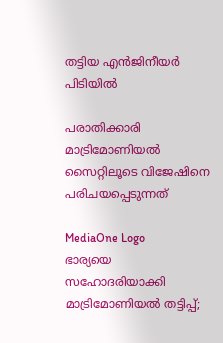തട്ടിയ എൻജിനീയർ പിടിയിൽ

പരാതിക്കാരി മാട്രിമോണിയൽ സൈറ്റിലൂടെ വിജേഷിനെ പരിചയപ്പെടുന്നത്

MediaOne Logo
ഭാര്യയെ സഹോദരിയാക്കി മാട്രിമോണിയൽ തട്ടിപ്പ്;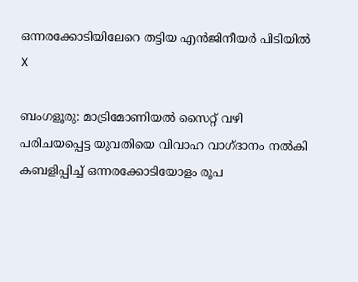ഒന്നരക്കോടിയിലേറെ തട്ടിയ എൻജിനീയർ പിടിയിൽ
X

ബംഗളൂരു: മാട്രിമോണിയൽ സൈറ്റ് വഴി പരിചയപ്പെട്ട യുവതിയെ വിവാഹ വാഗ്ദാനം നൽകി കബളിപ്പിച്ച് ഒന്നരക്കോടിയോളം രൂപ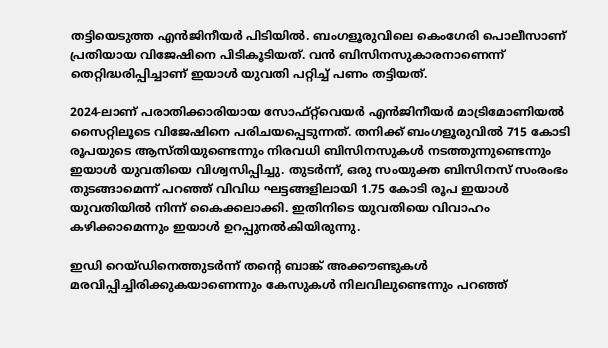തട്ടിയെടുത്ത എൻജിനീയർ പിടിയിൽ. ബംഗളൂരുവിലെ കെംഗേരി പൊലീസാണ് പ്രതിയായ വിജേഷിനെ പിടികൂടിയത്. വൻ ബിസിനസുകാരനാണെന്ന് തെറ്റിദ്ധരിപ്പിച്ചാണ് ഇയാൾ യുവതി പറ്റിച്ച് പണം തട്ടിയത്.

2024-ലാണ് പരാതിക്കാരിയായ സോഫ്റ്റ്‌വെയർ എൻജിനീയർ മാട്രിമോണിയൽ സൈറ്റിലൂടെ വിജേഷിനെ പരിചയപ്പെടുന്നത്. തനിക്ക് ബംഗളൂരുവിൽ 715 കോടി രൂപയുടെ ആസ്തിയുണ്ടെന്നും നിരവധി ബിസിനസുകൾ നടത്തുന്നുണ്ടെന്നും ഇയാൾ യുവതിയെ വിശ്വസിപ്പിച്ചു. തുടർന്ന്, ഒരു സംയുക്ത ബിസിനസ് സംരംഭം തുടങ്ങാമെന്ന് പറഞ്ഞ് വിവിധ ഘട്ടങ്ങളിലായി 1.75 കോടി രൂപ ഇയാൾ യുവതിയിൽ നിന്ന് കൈക്കലാക്കി. ഇതിനിടെ യുവതിയെ വിവാഹം കഴിക്കാമെന്നും ഇയാൾ ഉറപ്പുനൽകിയിരുന്നു.

ഇഡി റെയ്ഡിനെത്തുടർന്ന് തന്റെ ബാങ്ക് അക്കൗണ്ടുകൾ മരവിപ്പിച്ചിരിക്കുകയാണെന്നും കേസുകൾ നിലവിലുണ്ടെന്നും പറഞ്ഞ്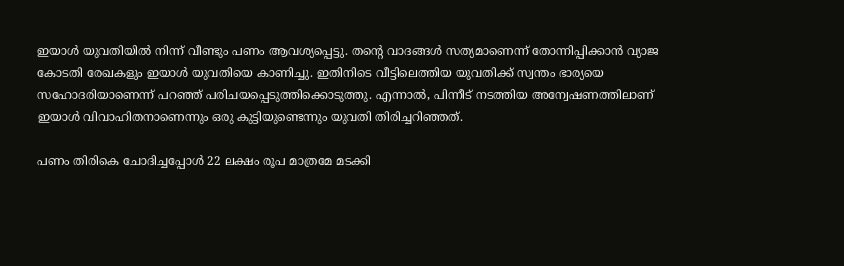ഇയാൾ യുവതിയിൽ നിന്ന് വീണ്ടും പണം ആവശ്യപ്പെട്ടു. തന്റെ വാദങ്ങൾ സത്യമാണെന്ന് തോന്നിപ്പിക്കാൻ വ്യാജ കോടതി രേഖകളും ഇയാൾ യുവതിയെ കാണിച്ചു. ഇതിനിടെ വീട്ടിലെത്തിയ യുവതിക്ക് സ്വന്തം ഭാര്യയെ സഹോദരിയാണെന്ന് പറഞ്ഞ് പരിചയപ്പെടുത്തിക്കൊടുത്തു. എന്നാൽ, പിന്നീട് നടത്തിയ അന്വേഷണത്തിലാണ് ഇയാൾ വിവാഹിതനാണെന്നും ഒരു കുട്ടിയുണ്ടെന്നും യുവതി തിരിച്ചറിഞ്ഞത്.

പണം തിരികെ ചോദിച്ചപ്പോൾ 22 ലക്ഷം രൂപ മാത്രമേ മടക്കി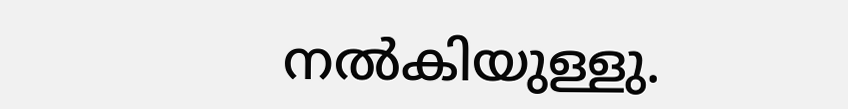നൽകിയുള്ളു.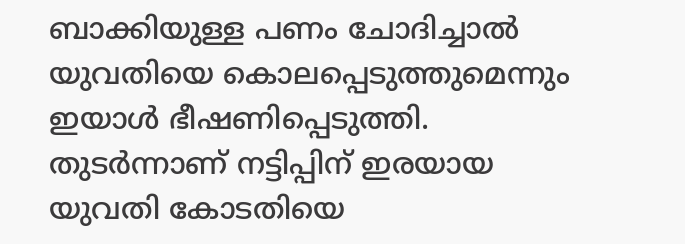ബാക്കിയുള്ള പണം ചോദിച്ചാൽ യുവതിയെ കൊലപ്പെടുത്തുമെന്നും ഇയാൾ ഭീഷണിപ്പെടുത്തി. തുടർന്നാണ് നട്ടിപ്പിന് ഇരയായ യുവതി കോടതിയെ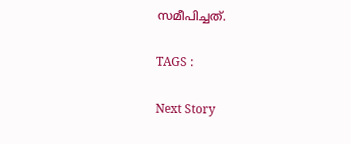സമീപിച്ചത്.

TAGS :

Next Story